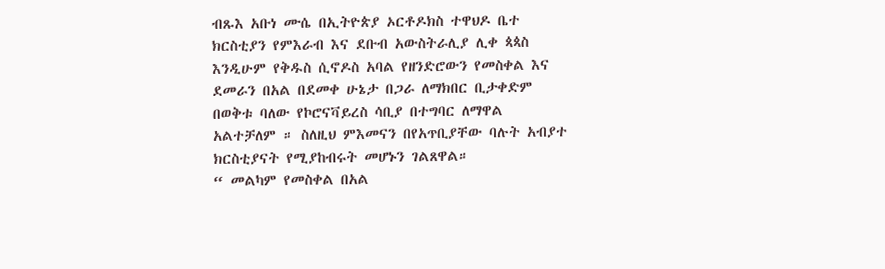ብጹእ አቡነ ሙሴ በኢትዮጵያ ኦርቶዶክስ ተዋህዶ ቤተ ክርስቲያን የምእራብ እና ደቡብ አውስትራሊያ ሊቀ ጳጳስ እንዲሁም የቅዱስ ሲኖዶስ አባል የዘንድሮውን የመስቀል እና ደመራን በአል በደመቀ ሁኔታ በጋራ ለማክበር ቢታቀድም በወቅቱ ባለው የኮሮናቫይረስ ሳቢያ በተግባር ለማዋል አልተቻለም ። ስለዚህ ምእመናን በየአጥቢያቸው ባሉት አብያተ ክርስቲያናት የሚያከብሩት መሆኑን ገልጸዋል።
“ መልካም የመስቀል በአል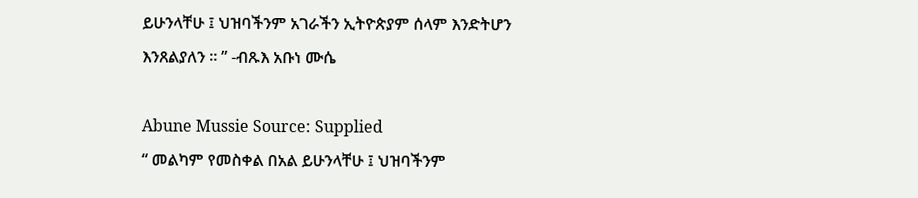ይሁንላቸሁ ፤ ህዝባችንም አገራችን ኢትዮጵያም ሰላም እንድትሆን እንጸልያለን ። ” -ብጹእ አቡነ ሙሴ

Abune Mussie Source: Supplied
“ መልካም የመስቀል በአል ይሁንላቸሁ ፤ ህዝባችንም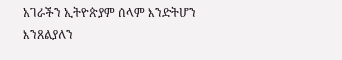አገራችን ኢትዮጵያም ሰላም እንድትሆን እንጸልያለን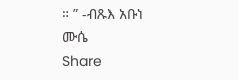። ” -ብጹእ አቡነ ሙሴ
Share